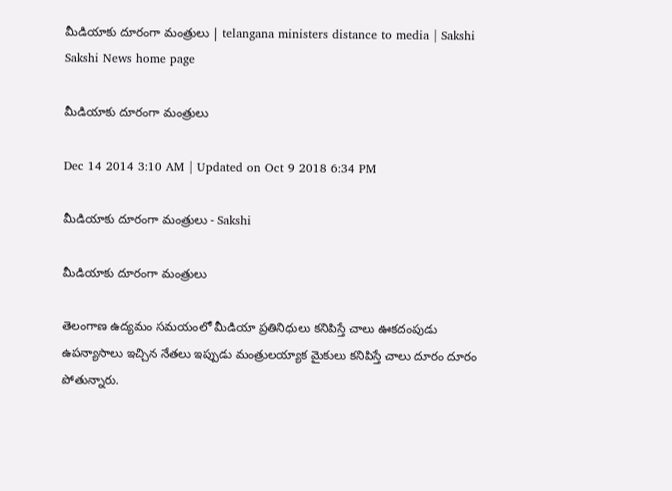మీడియాకు దూరంగా మంత్రులు | telangana ministers distance to media | Sakshi
Sakshi News home page

మీడియాకు దూరంగా మంత్రులు

Dec 14 2014 3:10 AM | Updated on Oct 9 2018 6:34 PM

మీడియాకు దూరంగా మంత్రులు - Sakshi

మీడియాకు దూరంగా మంత్రులు

తెలంగాణ ఉద్యమం సమయంలో మీడియా ప్రతినిధులు కనిపిస్తే చాలు ఊకదంపుడు ఉపన్యాసాలు ఇచ్చిన నేతలు ఇప్పుడు మంత్రులయ్యాక మైకులు కనిపిస్తే చాలు దూరం దూరం పోతున్నారు.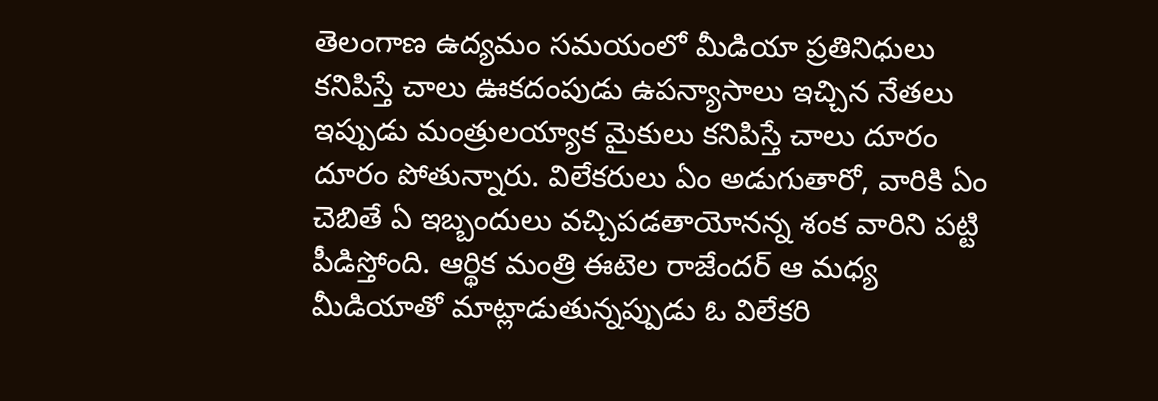తెలంగాణ ఉద్యమం సమయంలో మీడియా ప్రతినిధులు కనిపిస్తే చాలు ఊకదంపుడు ఉపన్యాసాలు ఇచ్చిన నేతలు ఇప్పుడు మంత్రులయ్యాక మైకులు కనిపిస్తే చాలు దూరం దూరం పోతున్నారు. విలేకరులు ఏం అడుగుతారో, వారికి ఏం చెబితే ఏ ఇబ్బందులు వచ్చిపడతాయోనన్న శంక వారిని పట్టి పీడిస్తోంది. ఆర్థిక మంత్రి ఈటెల రాజేందర్ ఆ మధ్య మీడియాతో మాట్లాడుతున్నప్పుడు ఓ విలేకరి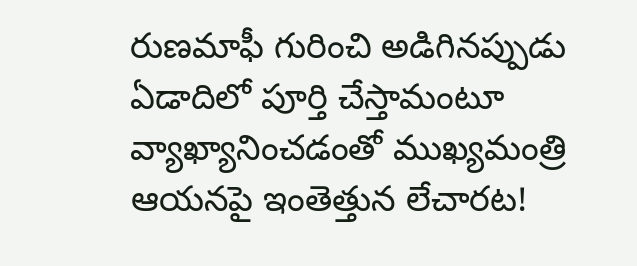రుణమాఫీ గురించి అడిగినప్పుడు ఏడాదిలో పూర్తి చేస్తామంటూ వ్యాఖ్యానించడంతో ముఖ్యమంత్రి ఆయనపై ఇంతెత్తున లేచారట!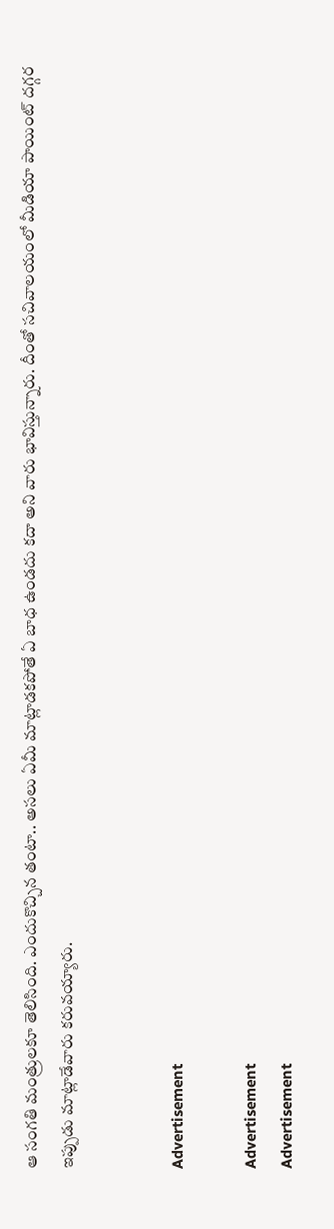ఆ సంగతి మంత్రులకూ తెలిసింది. ఎందుకొచ్చిన తంటా.. అసలు ఏమీ మాట్లాడకపోతే ఏ బాధ ఉండదు కదా అని వారు భావిస్తున్నారు. దీంతో సచివాలయంలో మీడియా పాయింట్ దగ్గర ఇప్పుడు మాట్లాడేవారు కరువయ్యారు.


Advertisement

Advertisement
Advertisement